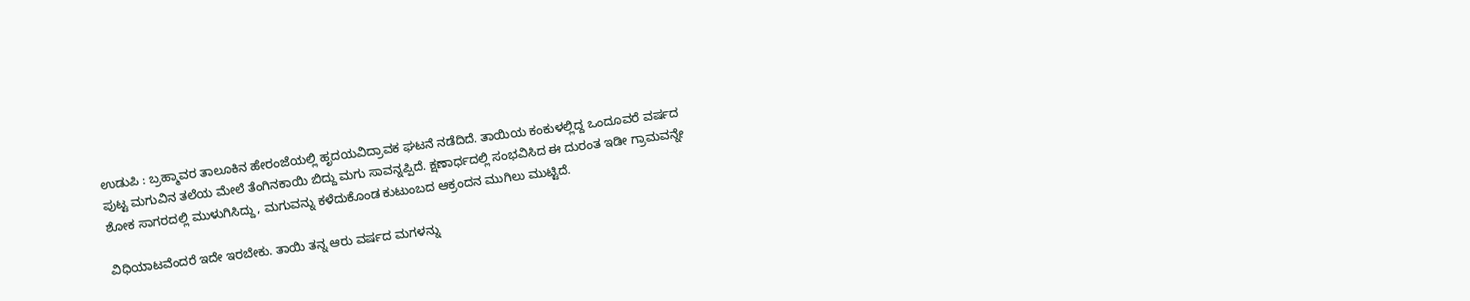ಉಡುಪಿ : ಬ್ರಹ್ಮಾವರ ತಾಲೂಕಿನ ಹೇರಂಜೆಯಲ್ಲಿ ಹೃದಯವಿದ್ರಾವಕ ಘಟನೆ ನಡೆದಿದೆ. ತಾಯಿಯ ಕಂಕುಳಲ್ಲಿದ್ದ ಒಂದೂವರೆ ವರ್ಷದ ಪುಟ್ಟ ಮಗುವಿನ ತಲೆಯ ಮೇಲೆ ತೆಂಗಿನಕಾಯಿ ಬಿದ್ದು ಮಗು ಸಾವನ್ನಪ್ಪಿದೆ. ಕ್ಷಣಾರ್ಧದಲ್ಲಿ ಸಂಭವಿಸಿದ ಈ ದುರಂತ ಇಡೀ ಗ್ರಾಮವನ್ನೇ ಶೋಕ ಸಾಗರದಲ್ಲಿ ಮುಳುಗಿಸಿದ್ದು, ಮಗುವನ್ನು ಕಳೆದುಕೊಂಡ ಕುಟುಂಬದ ಆಕ್ರಂದನ ಮುಗಿಲು ಮುಟ್ಟಿದೆ.

ವಿಧಿಯಾಟವೆಂದರೆ ಇದೇ ಇರಬೇಕು. ತಾಯಿ ತನ್ನ ಆರು ವರ್ಷದ ಮಗಳನ್ನು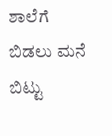ಶಾಲೆಗೆ ಬಿಡಲು ಮನೆ ಬಿಟ್ಟು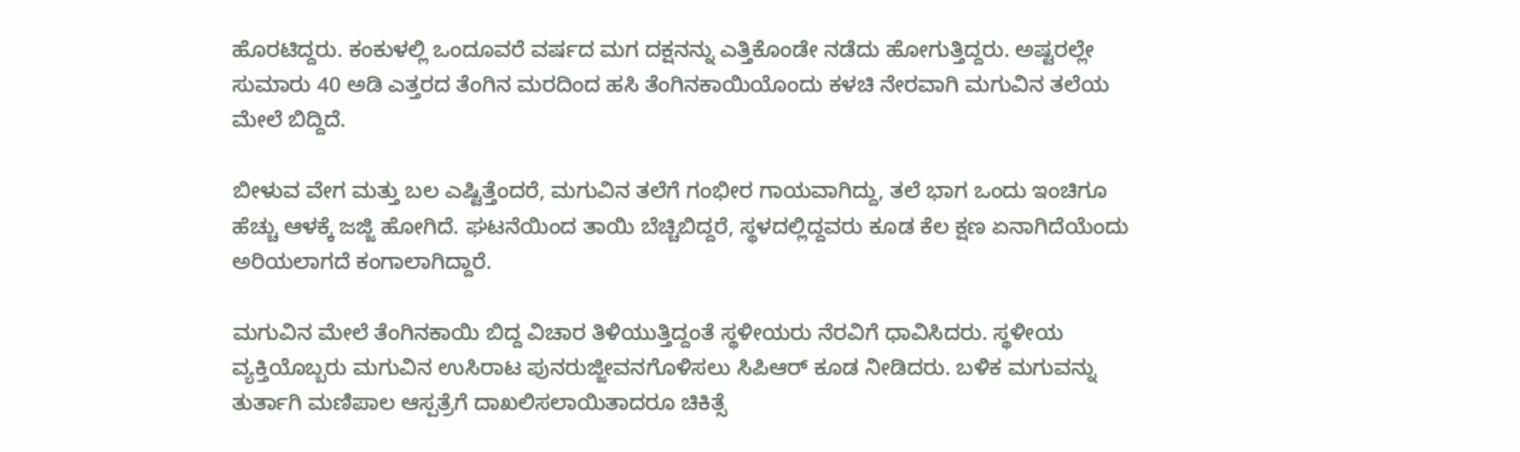ಹೊರಟಿದ್ದರು. ಕಂಕುಳಲ್ಲಿ ಒಂದೂವರೆ ವರ್ಷದ ಮಗ ದಕ್ಷನನ್ನು ಎತ್ತಿಕೊಂಡೇ ನಡೆದು ಹೋಗುತ್ತಿದ್ದರು. ಅಷ್ಟರಲ್ಲೇ ಸುಮಾರು 40 ಅಡಿ ಎತ್ತರದ ತೆಂಗಿನ ಮರದಿಂದ ಹಸಿ ತೆಂಗಿನಕಾಯಿಯೊಂದು ಕಳಚಿ ನೇರವಾಗಿ ಮಗುವಿನ ತಲೆಯ ಮೇಲೆ ಬಿದ್ದಿದೆ.

ಬೀಳುವ ವೇಗ ಮತ್ತು ಬಲ ಎಷ್ಟಿತ್ತೆಂದರೆ, ಮಗುವಿನ ತಲೆಗೆ ಗಂಭೀರ ಗಾಯವಾಗಿದ್ದು, ತಲೆ ಭಾಗ ಒಂದು ಇಂಚಿಗೂ ಹೆಚ್ಚು ಆಳಕ್ಕೆ ಜಜ್ಜಿ ಹೋಗಿದೆ. ಘಟನೆಯಿಂದ ತಾಯಿ ಬೆಚ್ಚಿಬಿದ್ದರೆ, ಸ್ಥಳದಲ್ಲಿದ್ದವರು ಕೂಡ ಕೆಲ ಕ್ಷಣ ಏನಾಗಿದೆಯೆಂದು ಅರಿಯಲಾಗದೆ ಕಂಗಾಲಾಗಿದ್ದಾರೆ.

ಮಗುವಿನ ಮೇಲೆ ತೆಂಗಿನಕಾಯಿ ಬಿದ್ದ ವಿಚಾರ ತಿಳಿಯುತ್ತಿದ್ದಂತೆ ಸ್ಥಳೀಯರು ನೆರವಿಗೆ ಧಾವಿಸಿದರು. ಸ್ಥಳೀಯ ವ್ಯಕ್ತಿಯೊಬ್ಬರು ಮಗುವಿನ ಉಸಿರಾಟ ಪುನರುಜ್ಜೀವನಗೊಳಿಸಲು ಸಿಪಿಆರ್ ಕೂಡ ನೀಡಿದರು. ಬಳಿಕ ಮಗುವನ್ನು ತುರ್ತಾಗಿ ಮಣಿಪಾಲ ಆಸ್ಪತ್ರೆಗೆ ದಾಖಲಿಸಲಾಯಿತಾದರೂ ಚಿಕಿತ್ಸೆ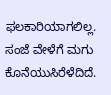ಫಲಕಾರಿಯಾಗಲಿಲ್ಲ. ಸಂಜೆ ವೇಳೆಗೆ ಮಗು ಕೊನೆಯುಸಿರೆಳೆದಿದೆ.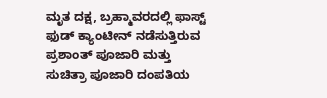ಮೃತ ದಕ್ಷ, ಬ್ರಹ್ಮಾವರದಲ್ಲಿ ಫಾಸ್ಟ್ ಫುಡ್ ಕ್ಯಾಂಟೀನ್ ನಡೆಸುತ್ತಿರುವ ಪ್ರಶಾಂತ್ ಪೂಜಾರಿ ಮತ್ತು ಸುಚಿತ್ರಾ ಪೂಜಾರಿ ದಂಪತಿಯ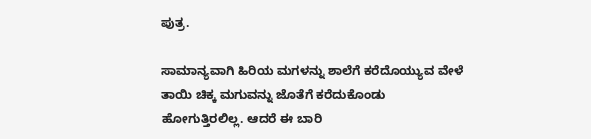ಪುತ್ರ.

ಸಾಮಾನ್ಯವಾಗಿ ಹಿರಿಯ ಮಗಳನ್ನು ಶಾಲೆಗೆ ಕರೆದೊಯ್ಯುವ ವೇಳೆ ತಾಯಿ ಚಿಕ್ಕ ಮಗುವನ್ನು ಜೊತೆಗೆ ಕರೆದುಕೊಂಡು ಹೋಗುತ್ತಿರಲಿಲ್ಲ. ಆದರೆ ಈ ಬಾರಿ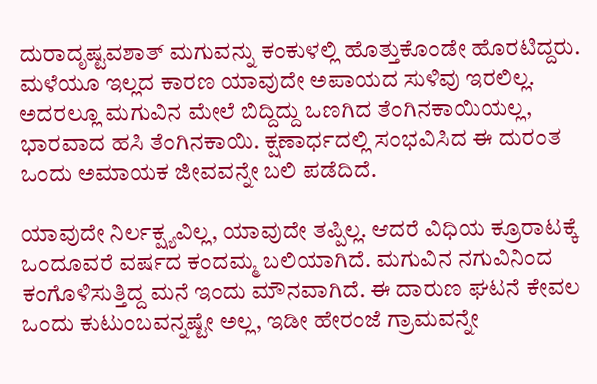ದುರಾದೃಷ್ಟವಶಾತ್ ಮಗುವನ್ನು ಕಂಕುಳಲ್ಲಿ ಹೊತ್ತುಕೊಂಡೇ ಹೊರಟಿದ್ದರು. ಮಳೆಯೂ ಇಲ್ಲದ ಕಾರಣ ಯಾವುದೇ ಅಪಾಯದ ಸುಳಿವು ಇರಲಿಲ್ಲ. ಅದರಲ್ಲೂ ಮಗುವಿನ ಮೇಲೆ ಬಿದ್ದಿದ್ದು ಒಣಗಿದ ತೆಂಗಿನಕಾಯಿಯಲ್ಲ, ಭಾರವಾದ ಹಸಿ ತೆಂಗಿನಕಾಯಿ. ಕ್ಷಣಾರ್ಧದಲ್ಲಿ ಸಂಭವಿಸಿದ ಈ ದುರಂತ ಒಂದು ಅಮಾಯಕ ಜೀವವನ್ನೇ ಬಲಿ ಪಡೆದಿದೆ.

ಯಾವುದೇ ನಿರ್ಲಕ್ಷ್ಯವಿಲ್ಲ, ಯಾವುದೇ ತಪ್ಪಿಲ್ಲ. ಆದರೆ ವಿಧಿಯ ಕ್ರೂರಾಟಕ್ಕೆ ಒಂದೂವರೆ ವರ್ಷದ ಕಂದಮ್ಮ ಬಲಿಯಾಗಿದೆ. ಮಗುವಿನ ನಗುವಿನಿಂದ ಕಂಗೊಳಿಸುತ್ತಿದ್ದ ಮನೆ ಇಂದು ಮೌನವಾಗಿದೆ. ಈ ದಾರುಣ ಘಟನೆ ಕೇವಲ ಒಂದು ಕುಟುಂಬವನ್ನಷ್ಟೇ ಅಲ್ಲ, ಇಡೀ ಹೇರಂಜೆ ಗ್ರಾಮವನ್ನೇ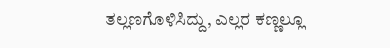ತಲ್ಲಣಗೊಳಿಸಿದ್ದು, ಎಲ್ಲರ ಕಣ್ಣಲ್ಲೂ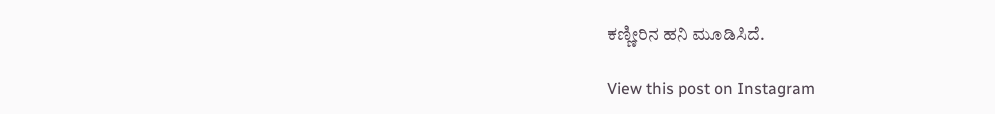ಕಣ್ಣೀರಿನ ಹನಿ ಮೂಡಿಸಿದೆ.

View this post on Instagram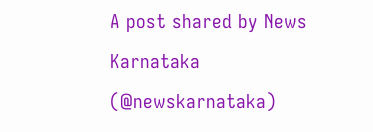A post shared by News Karnataka (@newskarnataka)